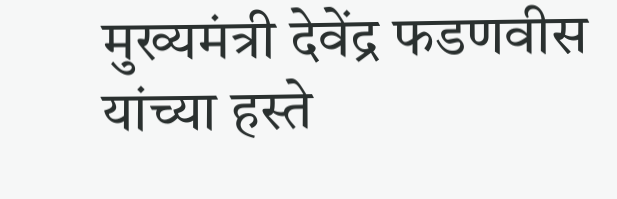मुख्यमंत्री देवेंद्र फडणवीस यांच्या हस्ते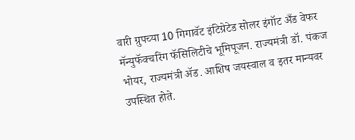वारी ग्रुपच्या 10 गिगावॅट इंटिग्रेटेड सोलर इंगॉट अँड वेफर मॅन्युफॅक्चरिंग फॅसिलिटीचे भूमिपूजन. राज्यमंत्री डॉ. पंकज भोयर, राज्यमंत्री ॲड. आशिष जयस्वाल व इतर मान्यवर उपस्थित होते.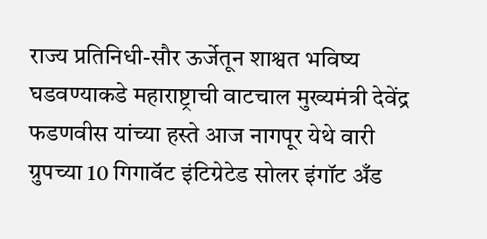राज्य प्रतिनिधी-सौर ऊर्जेतून शाश्वत भविष्य घडवण्याकडे महाराष्ट्राची वाटचाल मुख्यमंत्री देवेंद्र फडणवीस यांच्या हस्ते आज नागपूर येथे वारी ग्रुपच्या 10 गिगावॅट इंटिग्रेटेड सोलर इंगॉट अँड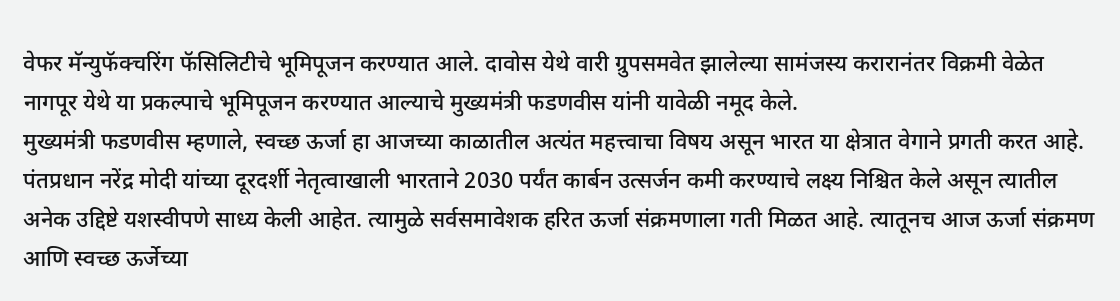वेफर मॅन्युफॅक्चरिंग फॅसिलिटीचे भूमिपूजन करण्यात आले. दावोस येथे वारी ग्रुपसमवेत झालेल्या सामंजस्य करारानंतर विक्रमी वेळेत नागपूर येथे या प्रकल्पाचे भूमिपूजन करण्यात आल्याचे मुख्यमंत्री फडणवीस यांनी यावेळी नमूद केले.
मुख्यमंत्री फडणवीस म्हणाले, स्वच्छ ऊर्जा हा आजच्या काळातील अत्यंत महत्त्वाचा विषय असून भारत या क्षेत्रात वेगाने प्रगती करत आहे. पंतप्रधान नरेंद्र मोदी यांच्या दूरदर्शी नेतृत्वाखाली भारताने 2030 पर्यंत कार्बन उत्सर्जन कमी करण्याचे लक्ष्य निश्चित केले असून त्यातील अनेक उद्दिष्टे यशस्वीपणे साध्य केली आहेत. त्यामुळे सर्वसमावेशक हरित ऊर्जा संक्रमणाला गती मिळत आहे. त्यातूनच आज ऊर्जा संक्रमण आणि स्वच्छ ऊर्जेच्या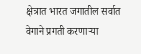क्षेत्रात भारत जगातील सर्वात वेगाने प्रगती करणाऱ्या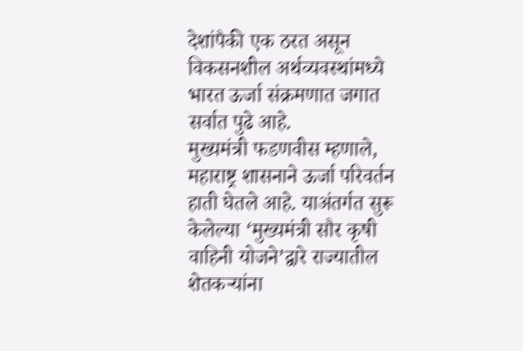देशांपैकी एक ठरत असून विकसनशील अर्थव्यवस्थांमध्ये भारत ऊर्जा संक्रमणात जगात सर्वात पुढे आहे.
मुख्यमंत्री फडणवीस म्हणाले, महाराष्ट्र शासनाने ऊर्जा परिवर्तन हाती घेतले आहे. याअंतर्गत सुरू केलेल्या ‘मुख्यमंत्री सौर कृषी वाहिनी योजने’द्वारे राज्यातील शेतकऱ्यांना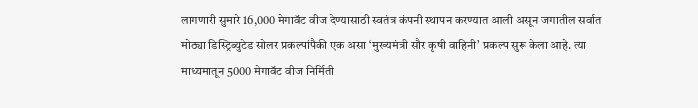लागणारी सुमारे 16,000 मेगावॅट वीज देण्यासाठी स्वतंत्र कंपनी स्थापन करण्यात आली असून जगातील सर्वात मोठ्या डिस्ट्रिब्युटेड सोलर प्रकल्पांपैकी एक असा ‘मुख्यमंत्री सौर कृषी वाहिनी’ प्रकल्प सुरू केला आहे. त्या माध्यमातून 5000 मेगावॅट वीज निर्मिती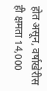होत असून, वर्षाखेरीस ही क्षमता 14,000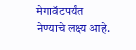मेगावॅटपर्यंत नेण्याचे लक्ष्य आहे.